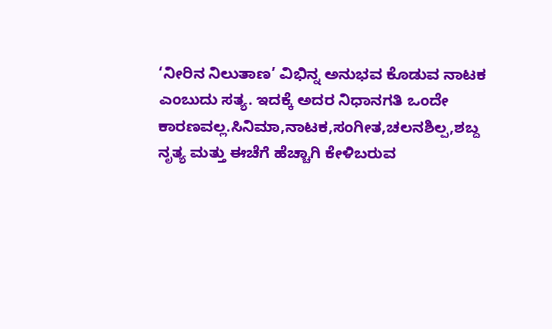‘ನೀರಿನ ನಿಲುತಾಣ’ ವಿಭಿನ್ನ ಅನುಭವ ಕೊಡುವ ನಾಟಕ ಎಂಬುದು ಸತ್ಯ. ಇದಕ್ಕೆ ಅದರ ನಿಧಾನಗತಿ ಒಂದೇ ಕಾರಣವಲ್ಲ.ಸಿನಿಮಾ,ನಾಟಕ,ಸಂಗೀತ,ಚಲನಶಿಲ್ಪ,ಶಬ್ದ ನೃತ್ಯ ಮತ್ತು ಈಚೆಗೆ ಹೆಚ್ಚಾಗಿ ಕೇಳಿಬರುವ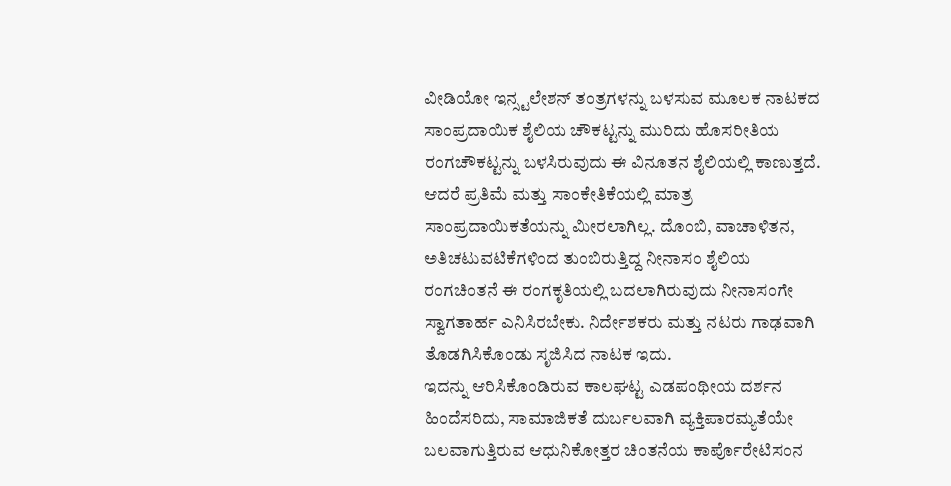ವೀಡಿಯೋ ಇನ್ಸ್ಟಲೇಶನ್ ತಂತ್ರಗಳನ್ನು ಬಳಸುವ ಮೂಲಕ ನಾಟಕದ ಸಾಂಪ್ರದಾಯಿಕ ಶೈಲಿಯ ಚೌಕಟ್ಟನ್ನು ಮುರಿದು ಹೊಸರೀತಿಯ ರಂಗಚೌಕಟ್ಟನ್ನು ಬಳಸಿರುವುದು ಈ ವಿನೂತನ ಶೈಲಿಯಲ್ಲಿ ಕಾಣುತ್ತದೆ.
ಆದರೆ ಪ್ರತಿಮೆ ಮತ್ತು ಸಾಂಕೇತಿಕೆಯಲ್ಲಿ ಮಾತ್ರ ಸಾಂಪ್ರದಾಯಿಕತೆಯನ್ನು ಮೀರಲಾಗಿಲ್ಲ. ದೊಂಬಿ, ವಾಚಾಳಿತನ, ಅತಿಚಟುವಟಿಕೆಗಳಿಂದ ತುಂಬಿರುತ್ತಿದ್ದ ನೀನಾಸಂ ಶೈಲಿಯ ರಂಗಚಿಂತನೆ ಈ ರಂಗಕೃತಿಯಲ್ಲಿ ಬದಲಾಗಿರುವುದು ನೀನಾಸಂಗೇ ಸ್ವಾಗತಾರ್ಹ ಎನಿಸಿರಬೇಕು. ನಿರ್ದೇಶಕರು ಮತ್ತು ನಟರು ಗಾಢವಾಗಿ ತೊಡಗಿಸಿಕೊಂಡು ಸೃಜಿಸಿದ ನಾಟಕ ಇದು.
ಇದನ್ನು ಆರಿಸಿಕೊಂಡಿರುವ ಕಾಲಘಟ್ಟ ಎಡಪಂಥೀಯ ದರ್ಶನ ಹಿಂದೆಸರಿದು, ಸಾಮಾಜಿಕತೆ ದುರ್ಬಲವಾಗಿ ವ್ಯಕ್ತಿಪಾರಮ್ಯತೆಯೇ ಬಲವಾಗುತ್ತಿರುವ ಆಧುನಿಕೋತ್ತರ ಚಿಂತನೆಯ ಕಾರ್ಪೊರೇಟಿಸಂನ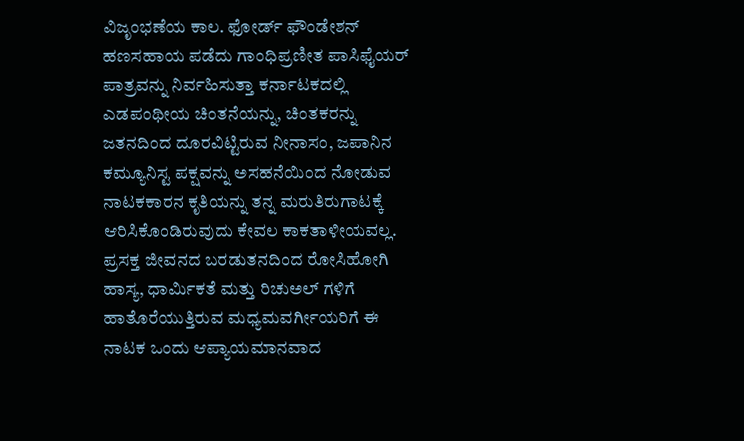ವಿಜೃಂಭಣೆಯ ಕಾಲ. ಫೋರ್ಡ್ ಫೌಂಡೇಶನ್ ಹಣಸಹಾಯ ಪಡೆದು ಗಾಂಧಿಪ್ರಣೀತ ಪಾಸಿಫೈಯರ್ ಪಾತ್ರವನ್ನು ನಿರ್ವಹಿಸುತ್ತಾ ಕರ್ನಾಟಕದಲ್ಲಿ ಎಡಪಂಥೀಯ ಚಿಂತನೆಯನ್ನು, ಚಿಂತಕರನ್ನು ಜತನದಿಂದ ದೂರವಿಟ್ಟಿರುವ ನೀನಾಸಂ, ಜಪಾನಿನ ಕಮ್ಯೂನಿಸ್ಟ ಪಕ್ಷವನ್ನು ಅಸಹನೆಯಿಂದ ನೋಡುವ ನಾಟಕಕಾರನ ಕೃತಿಯನ್ನು ತನ್ನ ಮರುತಿರುಗಾಟಕ್ಕೆ ಆರಿಸಿಕೊಂಡಿರುವುದು ಕೇವಲ ಕಾಕತಾಳೀಯವಲ್ಲ.
ಪ್ರಸಕ್ತ ಜೀವನದ ಬರಡುತನದಿಂದ ರೋಸಿಹೋಗಿ ಹಾಸ್ಯ, ಧಾರ್ಮಿಕತೆ ಮತ್ತು ರಿಚುಅಲ್ ಗಳಿಗೆ ಹಾತೊರೆಯುತ್ತಿರುವ ಮಧ್ಯಮವರ್ಗೀಯರಿಗೆ ಈ ನಾಟಕ ಒಂದು ಆಪ್ಯಾಯಮಾನವಾದ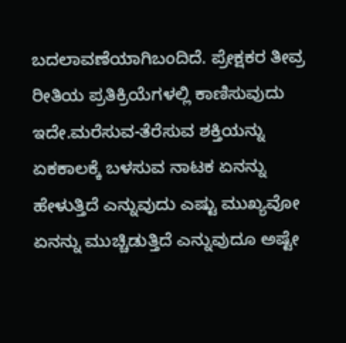ಬದಲಾವಣೆಯಾಗಿಬಂದಿದೆ. ಪ್ರೇಕ್ಷಕರ ತೀವ್ರ ರೀತಿಯ ಪ್ರತಿಕ್ರಿಯೆಗಳಲ್ಲಿ ಕಾಣಿಸುವುದು ಇದೇ.ಮರೆಸುವ-ತೆರೆಸುವ ಶಕ್ತಿಯನ್ನು ಏಕಕಾಲಕ್ಕೆ ಬಳಸುವ ನಾಟಕ ಏನನ್ನು ಹೇಳುತ್ತಿದೆ ಎನ್ನುವುದು ಎಷ್ಟು ಮುಖ್ಯವೋ ಏನನ್ನು ಮುಚ್ಚಿಡುತ್ತಿದೆ ಎನ್ನುವುದೂ ಅಷ್ಟೇ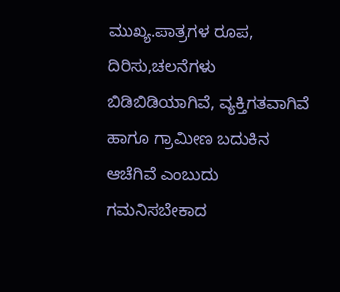ಮುಖ್ಯ.ಪಾತ್ರಗಳ ರೂಪ, ದಿರಿಸು,ಚಲನೆಗಳು ಬಿಡಿಬಿಡಿಯಾಗಿವೆ, ವ್ಯಕ್ತಿಗತವಾಗಿವೆ ಹಾಗೂ ಗ್ರಾಮೀಣ ಬದುಕಿನ ಆಚೆಗಿವೆ ಎಂಬುದು ಗಮನಿಸಬೇಕಾದ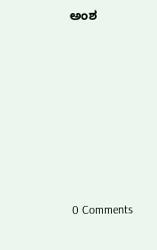ಅಂಶ








0 Comments